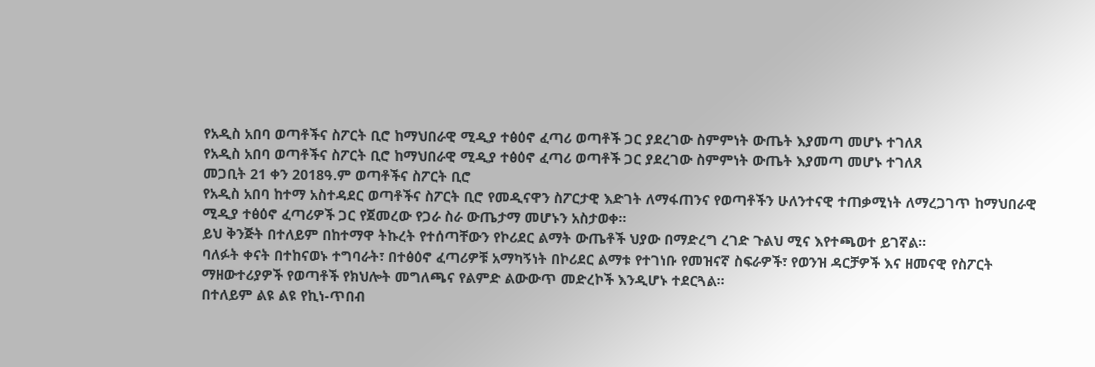የአዲስ አበባ ወጣቶችና ስፖርት ቢሮ ከማህበራዊ ሚዲያ ተፅዕኖ ፈጣሪ ወጣቶች ጋር ያደረገው ስምምነት ውጤት እያመጣ መሆኑ ተገለጸ
የአዲስ አበባ ወጣቶችና ስፖርት ቢሮ ከማህበራዊ ሚዲያ ተፅዕኖ ፈጣሪ ወጣቶች ጋር ያደረገው ስምምነት ውጤት እያመጣ መሆኑ ተገለጸ
መጋቢት 21 ቀን 2018ዓ.ም ወጣቶችና ስፖርት ቢሮ
የአዲስ አበባ ከተማ አስተዳደር ወጣቶችና ስፖርት ቢሮ የመዲናዋን ስፖርታዊ እድገት ለማፋጠንና የወጣቶችን ሁለንተናዊ ተጠቃሚነት ለማረጋገጥ ከማህበራዊ ሚዲያ ተፅዕኖ ፈጣሪዎች ጋር የጀመረው የጋራ ስራ ውጤታማ መሆኑን አስታወቀ።
ይህ ቅንጅት በተለይም በከተማዋ ትኩረት የተሰጣቸውን የኮሪደር ልማት ውጤቶች ህያው በማድረግ ረገድ ጉልህ ሚና እየተጫወተ ይገኛል።
ባለፉት ቀናት በተከናወኑ ተግባራት፣ በተፅዕኖ ፈጣሪዎቹ አማካኝነት በኮሪደር ልማቱ የተገነቡ የመዝናኛ ስፍራዎች፣ የወንዝ ዳርቻዎች እና ዘመናዊ የስፖርት ማዘውተሪያዎች የወጣቶች የክህሎት መግለጫና የልምድ ልውውጥ መድረኮች እንዲሆኑ ተደርጓል።
በተለይም ልዩ ልዩ የኪነ-ጥበብ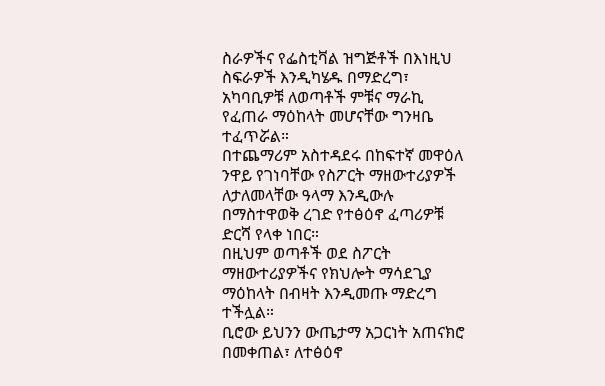ስራዎችና የፌስቲቫል ዝግጅቶች በእነዚህ ስፍራዎች እንዲካሄዱ በማድረግ፣ አካባቢዎቹ ለወጣቶች ምቹና ማራኪ የፈጠራ ማዕከላት መሆናቸው ግንዛቤ ተፈጥሯል።
በተጨማሪም አስተዳደሩ በከፍተኛ መዋዕለ ንዋይ የገነባቸው የስፖርት ማዘውተሪያዎች ለታለመላቸው ዓላማ እንዲውሉ በማስተዋወቅ ረገድ የተፅዕኖ ፈጣሪዎቹ ድርሻ የላቀ ነበር።
በዚህም ወጣቶች ወደ ስፖርት ማዘውተሪያዎችና የክህሎት ማሳደጊያ ማዕከላት በብዛት እንዲመጡ ማድረግ ተችሏል።
ቢሮው ይህንን ውጤታማ አጋርነት አጠናክሮ በመቀጠል፣ ለተፅዕኖ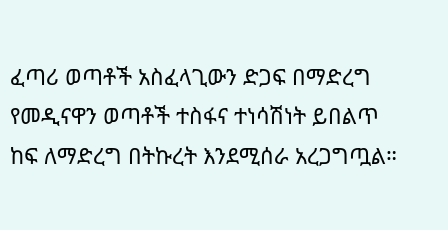ፈጣሪ ወጣቶች አስፈላጊውን ድጋፍ በማድረግ የመዲናዋን ወጣቶች ተስፋና ተነሳሽነት ይበልጥ ከፍ ለማድረግ በትኩረት እንደሚሰራ አረጋግጧል።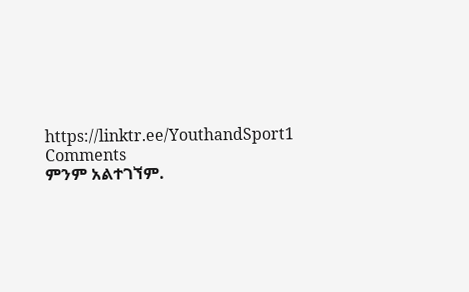https://linktr.ee/YouthandSport1
Comments
ምንም አልተገኘም.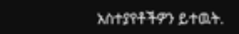አስተያየቶችዎን ይተዉት.